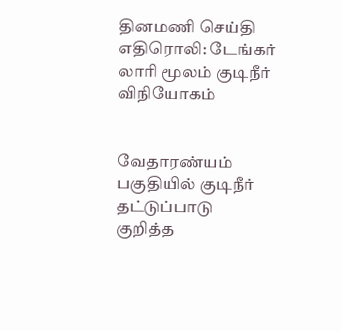தினமணி செய்தி எதிரொலி: டேங்கர் லாரி மூலம் குடிநீர் விநியோகம்


வேதாரண்யம் பகுதியில் குடிநீர் தட்டுப்பாடு குறித்த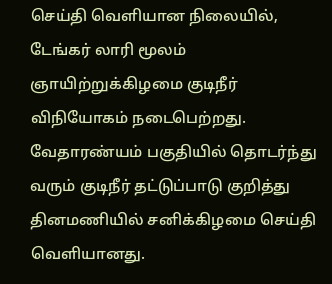செய்தி வெளியான நிலையில், டேங்கர் லாரி மூலம் ஞாயிற்றுக்கிழமை குடிநீர் விநியோகம் நடைபெற்றது.
வேதாரண்யம் பகுதியில் தொடர்ந்து வரும் குடிநீர் தட்டுப்பாடு குறித்து தினமணியில் சனிக்கிழமை செய்தி வெளியானது.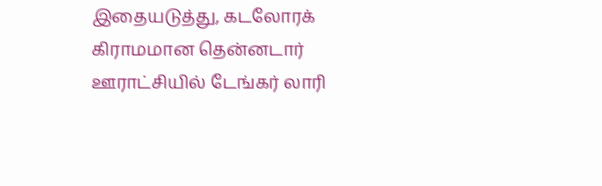இதையடுத்து, கடலோரக் கிராமமான தென்னடார் ஊராட்சியில் டேங்கர் லாரி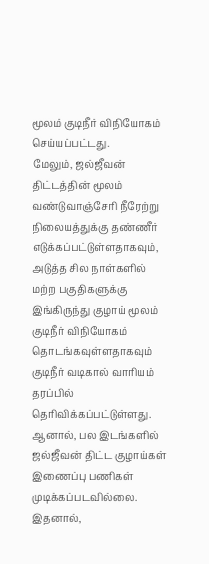மூலம் குடிநீர் விநியோகம் செய்யப்பட்டது.
மேலும், ஜல்ஜீவன் திட்டத்தின் மூலம் வண்டுவாஞ்சேரி நீரேற்று நிலையத்துக்கு தண்ணீர் எடுக்கப்பட்டுள்ளதாகவும், அடுத்த சில நாள்களில் மற்ற பகுதிகளுக்கு இங்கிருந்து குழாய் மூலம் குடிநீர் விநியோகம் தொடங்கவுள்ளதாகவும் குடிநீர் வடிகால் வாரியம் தரப்பில் தெரிவிக்கப்பட்டுள்ளது.
ஆனால், பல இடங்களில் ஜல்ஜீவன் திட்ட குழாய்கள் இணைப்பு பணிகள் முடிக்கப்படவில்லை. இதனால்,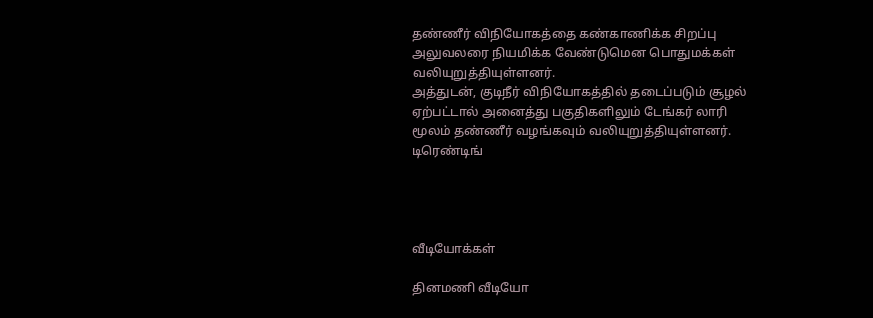தண்ணீர் விநியோகத்தை கண்காணிக்க சிறப்பு அலுவலரை நியமிக்க வேண்டுமென பொதுமக்கள் வலியுறுத்தியுள்ளனர்.
அத்துடன், குடிநீர் விநியோகத்தில் தடைப்படும் சூழல் ஏற்பட்டால் அனைத்து பகுதிகளிலும் டேங்கர் லாரி மூலம் தண்ணீர் வழங்கவும் வலியுறுத்தியுள்ளனர்.
டிரெண்டிங்




வீடியோக்கள்

தினமணி வீடியோ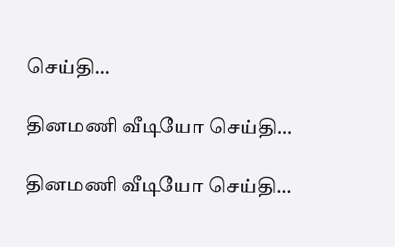செய்தி...

தினமணி வீடியோ செய்தி...

தினமணி வீடியோ செய்தி...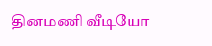தினமணி வீடியோ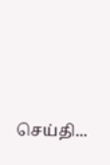செய்தி...